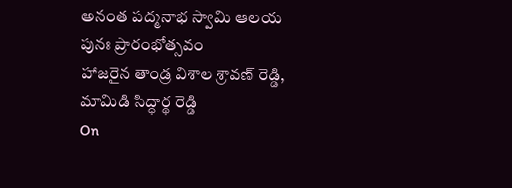అనంత పద్మనాభ స్వామి ఆలయ పునః ప్రారంభోత్సవం
హాజరైన తాండ్ర విశాల శ్రావణ్ రెడ్డి, మామిడి సిద్ధార్థ రెడ్డి
On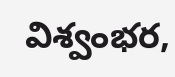విశ్వంభర,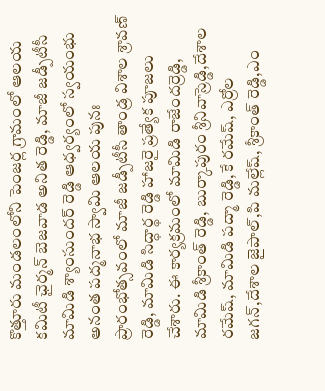కొత్తూరు మండలంలోని పెంజర్ల గ్రామంలో ఆలయ కమిటీ ఛైర్మన్ బెజవాడ అనిత రెడ్డి, మాజీ జడ్పీటీసీ మామిడి శ్యాంసుందర్ రెడ్డి ఆధ్వర్యంలో స్వయంభు అనంత పద్మనాభ స్వామి ఆలయ పునః ప్రారంభోత్సవంలో మాజీ జడ్పీటీసీ తాండ్ర విశాల శ్రావణ్ రెడ్డి, మామిడి సిద్ధార్థ రెడ్డి హాజరై ప్రత్యేక పూజలు చేశారు. ఈ కార్యక్రమంలో మామిడి రాజేందర్రెడ్డి, మామిడి శ్రీకాంత్ రెడ్డి, బుర్కాపురం శ్రీనివాస్రెడ్డి,దేశాల రమేష్, మామిడి పద్మా రెడ్డి,కే రమేష్, ఎర్రోల జగన్,దేశాల జైపాల్,పి మల్లేష్, శ్రీకాంత్ రెడ్డి,ఎం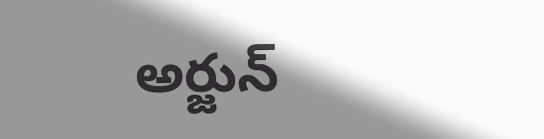అర్జున్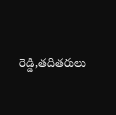రెడ్డి,తదితరులు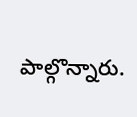పాల్గొన్నారు.